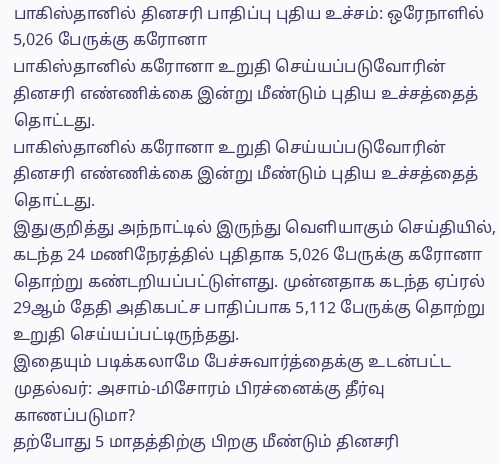பாகிஸ்தானில் தினசரி பாதிப்பு புதிய உச்சம்: ஒரேநாளில் 5,026 பேருக்கு கரோனா
பாகிஸ்தானில் கரோனா உறுதி செய்யப்படுவோரின் தினசரி எண்ணிக்கை இன்று மீண்டும் புதிய உச்சத்தைத் தொட்டது.
பாகிஸ்தானில் கரோனா உறுதி செய்யப்படுவோரின் தினசரி எண்ணிக்கை இன்று மீண்டும் புதிய உச்சத்தைத் தொட்டது.
இதுகுறித்து அந்நாட்டில் இருந்து வெளியாகும் செய்தியில், கடந்த 24 மணிநேரத்தில் புதிதாக 5,026 பேருக்கு கரோனா தொற்று கண்டறியப்பட்டுள்ளது. முன்னதாக கடந்த ஏப்ரல் 29ஆம் தேதி அதிகபட்ச பாதிப்பாக 5,112 பேருக்கு தொற்று உறுதி செய்யப்பட்டிருந்தது.
இதையும் படிக்கலாமே பேச்சுவார்த்தைக்கு உடன்பட்ட முதல்வர்: அசாம்-மிசோரம் பிரச்னைக்கு தீர்வு காணப்படுமா?
தற்போது 5 மாதத்திற்கு பிறகு மீண்டும் தினசரி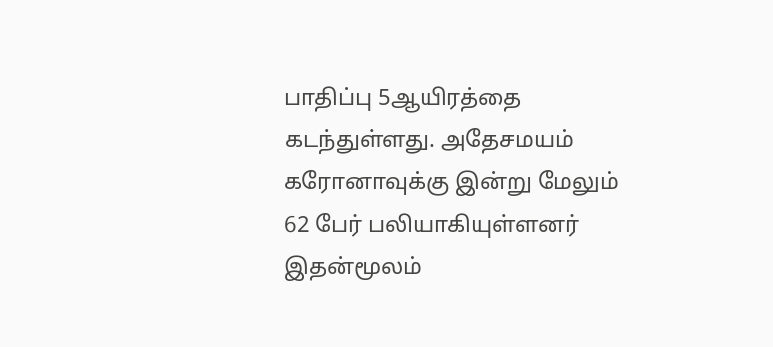பாதிப்பு 5ஆயிரத்தை கடந்துள்ளது. அதேசமயம் கரோனாவுக்கு இன்று மேலும் 62 பேர் பலியாகியுள்ளனர் இதன்மூலம்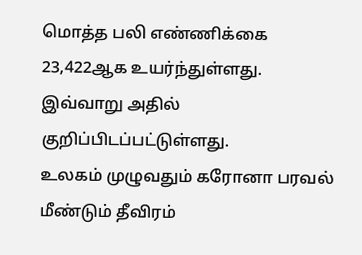மொத்த பலி எண்ணிக்கை 23,422ஆக உயர்ந்துள்ளது. இவ்வாறு அதில் குறிப்பிடப்பட்டுள்ளது.
உலகம் முழுவதும் கரோனா பரவல் மீண்டும் தீவிரம்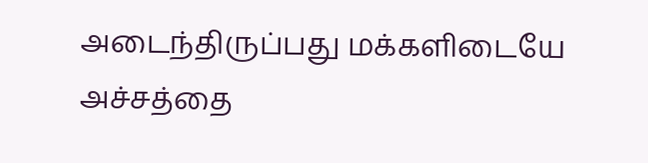அடைந்திருப்பது மக்களிடையே அச்சத்தை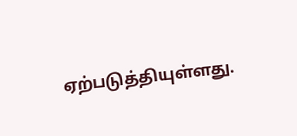ஏற்படுத்தியுள்ளது.